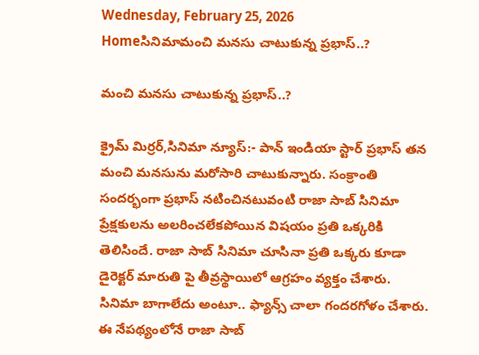Wednesday, February 25, 2026
Homeసినిమామంచి మనసు చాటుకున్న ప్రభాస్..?

మంచి మనసు చాటుకున్న ప్రభాస్..?

క్రైమ్ మిర్రర్,సినిమా న్యూస్:- పాన్ ఇండియా స్టార్ ప్రభాస్ తన మంచి మనసును మరోసారి చాటుకున్నారు. సంక్రాంతి సందర్భంగా ప్రభాస్ నటించినటువంటి రాజా సాబ్ సినిమా ప్రేక్షకులను అలరించలేకపోయిన విషయం ప్రతి ఒక్కరికి తెలిసిందే. రాజా సాబ్ సినిమా చూసినా ప్రతి ఒక్కరు కూడా డైరెక్టర్ మారుతి పై తీవ్రస్థాయిలో ఆగ్రహం వ్యక్తం చేశారు. సినిమా బాగాలేదు అంటూ.. ఫ్యాన్స్ చాలా గందరగోళం చేశారు. ఈ నేపథ్యంలోనే రాజా సాబ్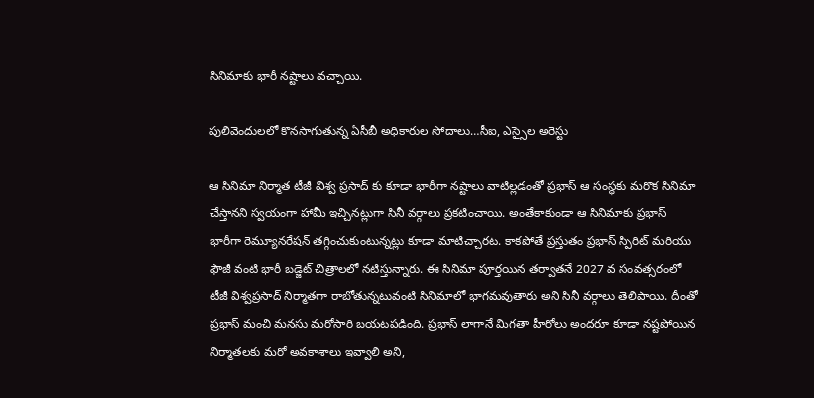సినిమాకు భారీ నష్టాలు వచ్చాయి.

పులివెందుల‌లో కొన‌సాగుతున్న‌ ఏసీబీ అధికారుల సోదాలు…సీఐ, ఎస్సైల అరెస్టు

ఆ సినిమా నిర్మాత టీజీ విశ్వ ప్రసాద్ కు కూడా భారీగా నష్టాలు వాటిల్లడంతో ప్రభాస్ ఆ సంస్థకు మరొక సినిమా చేస్తానని స్వయంగా హామీ ఇచ్చినట్లుగా సినీ వర్గాలు ప్రకటించాయి. అంతేకాకుండా ఆ సినిమాకు ప్రభాస్ భారీగా రెమ్యూనరేషన్ తగ్గించుకుంటున్నట్లు కూడా మాటిచ్చారట. కాకపోతే ప్రస్తుతం ప్రభాస్ స్పిరిట్ మరియు ఫౌజీ వంటి భారీ బడ్జెట్ చిత్రాలలో నటిస్తున్నారు. ఈ సినిమా పూర్తయిన తర్వాతనే 2027 వ సంవత్సరంలో టీజీ విశ్వప్రసాద్ నిర్మాతగా రాబోతున్నటువంటి సినిమాలో భాగమవుతారు అని సినీ వర్గాలు తెలిపాయి. దీంతో ప్రభాస్ మంచి మనసు మరోసారి బయటపడింది. ప్రభాస్ లాగానే మిగతా హీరోలు అందరూ కూడా నష్టపోయిన నిర్మాతలకు మరో అవకాశాలు ఇవ్వాలి అని,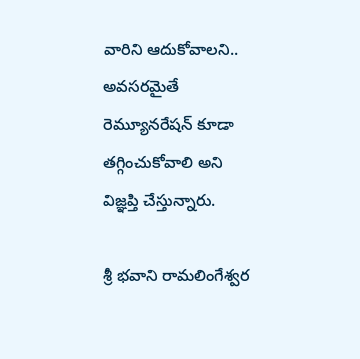వారిని ఆదుకోవాలని.. అవసరమైతే రెమ్యూనరేషన్ కూడా తగ్గించుకోవాలి అని విజ్ఞప్తి చేస్తున్నారు.

శ్రీ భవాని రామలింగేశ్వర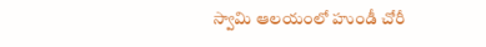స్వామి ఆలయంలో హుండీ చోరీ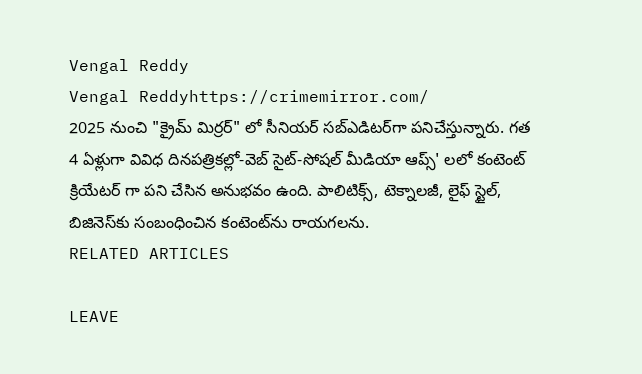Vengal Reddy
Vengal Reddyhttps://crimemirror.com/
2025 నుంచి "క్రైమ్ మిర్రర్" లో సీనియర్ సబ్‌ఎడిటర్‌గా పనిచేస్తున్నారు. గత 4 ఏళ్లుగా వివిధ దినపత్రికల్లో-వెబ్ సైట్-సోషల్ మీడియా ఆప్స్' లలో కంటెంట్ క్రియేటర్ గా పని చేసిన అనుభవం ఉంది. పాలిటిక్స్‌, టెక్నాలజీ, లైఫ్‌ స్టైల్‌, బిజినెస్‌కు సంబంధించిన కంటెంట్‌ను రాయగలను.
RELATED ARTICLES

LEAVE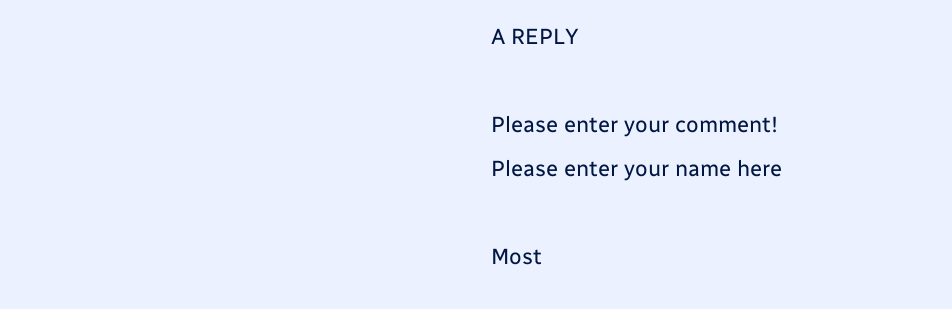A REPLY

Please enter your comment!
Please enter your name here

Most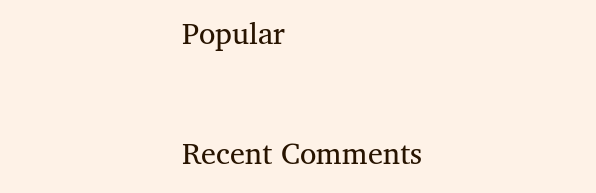Popular

Recent Comments